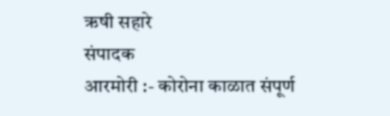ऋषी सहारे
संपादक
आरमोरी :- कोरोना काळात संपूर्ण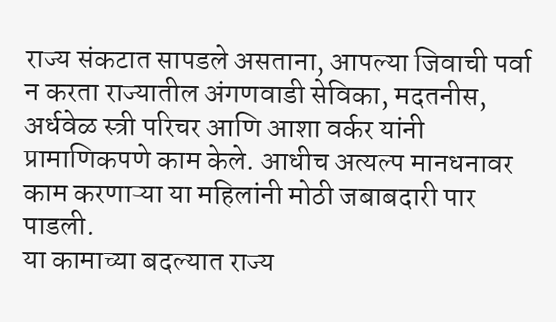राज्य संकटात सापडले असताना, आपल्या जिवाची पर्वा न करता राज्यातील अंगणवाडी सेविका, मदतनीस, अर्धवेळ स्त्री परिचर आणि आशा वर्कर यांनी प्रामाणिकपणे काम केले. आधीच अत्यल्प मानधनावर काम करणाऱ्या या महिलांनी मोठी जबाबदारी पार पाडली.
या कामाच्या बदल्यात राज्य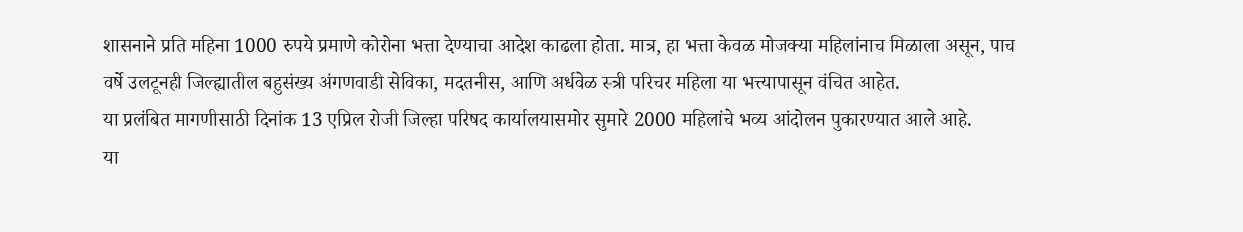शासनाने प्रति महिना 1000 रुपये प्रमाणे कोरोना भत्ता देण्याचा आदेश काढला होता. मात्र, हा भत्ता केवळ मोजक्या महिलांनाच मिळाला असून, पाच वर्षे उलटूनही जिल्ह्यातील बहुसंख्य अंगणवाडी सेविका, मदतनीस, आणि अर्धवेळ स्त्री परिचर महिला या भत्त्यापासून वंचित आहेत.
या प्रलंबित मागणीसाठी दिनांक 13 एप्रिल रोजी जिल्हा परिषद कार्यालयासमोर सुमारे 2000 महिलांचे भव्य आंदोलन पुकारण्यात आले आहे.
या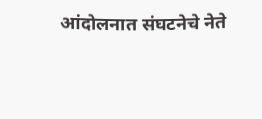आंदोलनात संघटनेचे नेते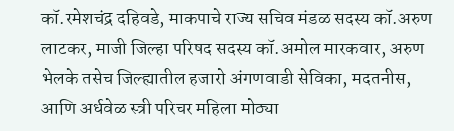कॉ.रमेशचंद्र दहिवडे, माकपाचे राज्य सचिव मंडळ सदस्य कॉ.अरुण लाटकर, माजी जिल्हा परिषद सदस्य कॉ.अमोल मारकवार, अरुण भेलके तसेच जिल्ह्यातील हजारो अंगणवाडी सेविका, मदतनीस, आणि अर्धवेळ स्त्री परिचर महिला मोठ्या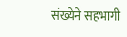संख्येने सहभागी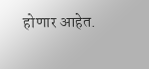होणार आहेत.